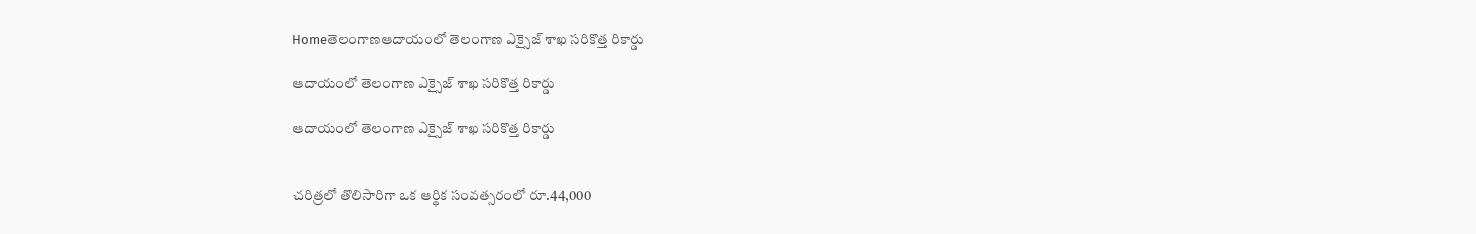Homeతెలంగాణఆదాయంలో తెలంగాణ ఎక్సైజ్‌ శాఖ సరికొత్త రికార్డు

ఆదాయంలో తెలంగాణ ఎక్సైజ్‌ శాఖ సరికొత్త రికార్డు

ఆదాయంలో తెలంగాణ ఎక్సైజ్‌ శాఖ సరికొత్త రికార్డు


చరిత్రలో తొలిసారిగా ఒక ఆర్థిక సంవత్సరంలో రూ.44,000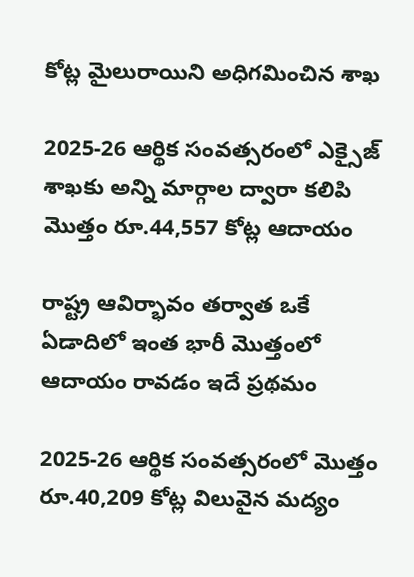కోట్ల మైలురాయిని అధిగమించిన శాఖ

2025-26 ఆర్థిక సంవత్సరంలో ఎక్సైజ్‌ శాఖకు అన్ని మార్గాల ద్వారా కలిపి మొత్తం రూ.44,557 కోట్ల ఆదాయం

రాష్ట్ర ఆవిర్భావం తర్వాత ఒకే ఏడాదిలో ఇంత భారీ మొత్తంలో ఆదాయం రావడం ఇదే ప్రథమం

2025-26 ఆర్థిక సంవత్సరంలో మొత్తం రూ.40,209 కోట్ల విలువైన మద్యం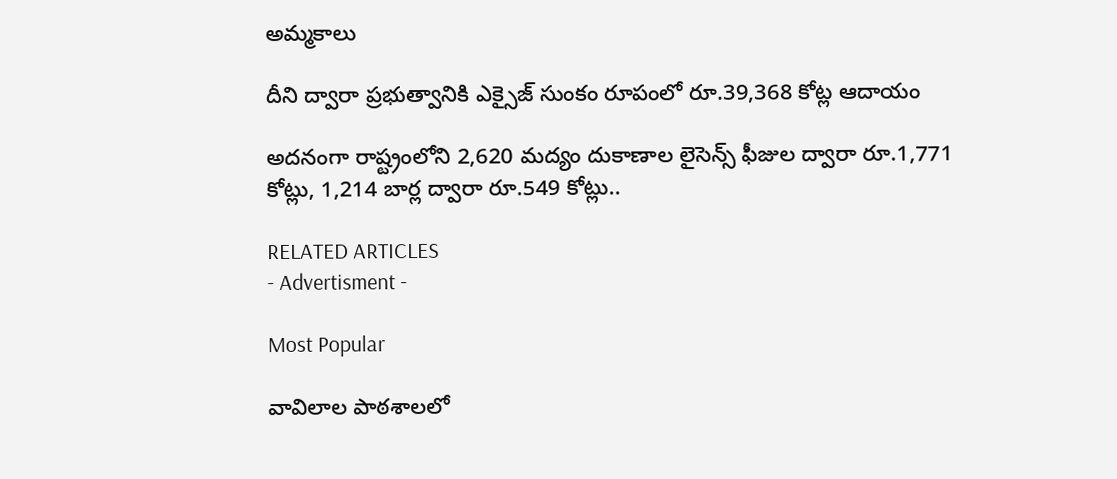అమ్మకాలు

దీని ద్వారా ప్రభుత్వానికి ఎక్సైజ్ సుంకం రూపంలో రూ.39,368 కోట్ల ఆదాయం

అదనంగా రాష్ట్రంలోని 2,620 మద్యం దుకాణాల లైసెన్స్ ఫీజుల ద్వారా రూ.1,771 కోట్లు, 1,214 బార్ల ద్వారా రూ.549 కోట్లు..

RELATED ARTICLES
- Advertisment -

Most Popular

వావిలాల పాఠశాలలో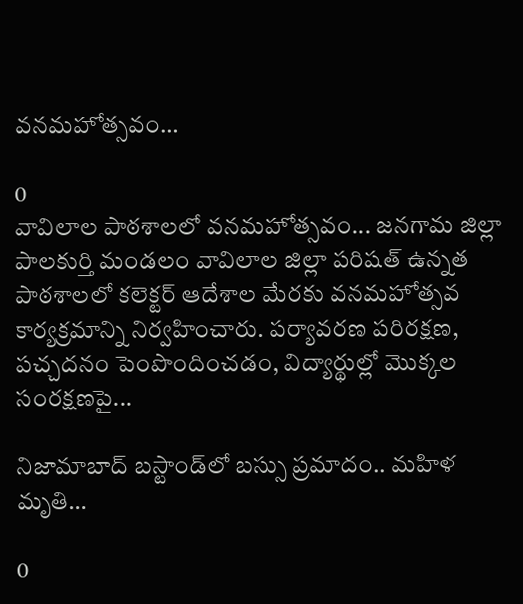వనమహోత్సవం…

0
వావిలాల పాఠశాలలో వనమహోత్సవం... జనగామ జిల్లా పాలకుర్తి మండలం వావిలాల జిల్లా పరిషత్ ఉన్నత పాఠశాలలో కలెక్టర్ ఆదేశాల మేరకు వనమహోత్సవ కార్యక్రమాన్ని నిర్వహించారు. పర్యావరణ పరిరక్షణ, పచ్చదనం పెంపొందించడం, విద్యార్థుల్లో మొక్కల సంరక్షణపై...

నిజామాబాద్ బస్టాండ్‌లో బస్సు ప్రమాదం.. మహిళ మృతి…

0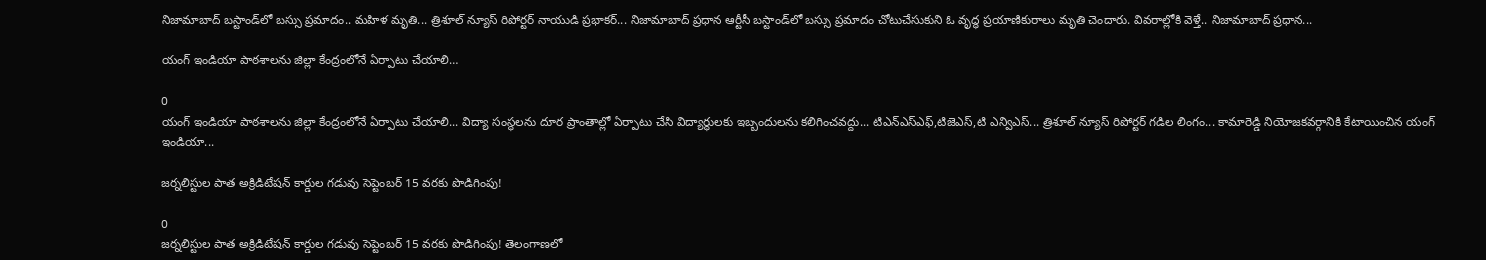నిజామాబాద్ బస్టాండ్‌లో బస్సు ప్రమాదం.. మహిళ మృతి... త్రిశూల్ న్యూస్ రిపోర్టర్ నాయుడి ప్రభాకర్... నిజామాబాద్ ప్రధాన ఆర్టీసీ బస్టాండ్‌లో బస్సు ప్రమాదం చోటుచేసుకుని ఓ వృద్ధ ప్రయాణికురాలు మృతి చెందారు. వివరాల్లోకి వెళ్తే.. నిజామాబాద్ ప్రధాన...

యంగ్ ఇండియా పాఠశాలను జిల్లా కేంద్రంలోనే ఏర్పాటు చేయాలి…

0
యంగ్ ఇండియా పాఠశాలను జిల్లా కేంద్రంలోనే ఏర్పాటు చేయాలి... విద్యా సంస్థలను దూర ప్రాంతాల్లో ఏర్పాటు చేసి విద్యార్థులకు ఇబ్బందులను కలిగించవద్దు... టిఎన్ఎస్ఎఫ్,టిజెఎస్,టి ఎన్విఎస్... త్రిశూల్ న్యూస్ రిపోర్టర్ గడిల లింగం... కామారెడ్డి నియోజకవర్గానికి కేటాయించిన యంగ్ ఇండియా...

జర్నలిస్టుల పాత అక్రిడిటేషన్ కార్డుల గడువు సెప్టెంబర్ 15 వరకు పొడిగింపు!

0
జర్నలిస్టుల పాత అక్రిడిటేషన్ కార్డుల గడువు సెప్టెంబర్ 15 వరకు పొడిగింపు! తెలంగాణలో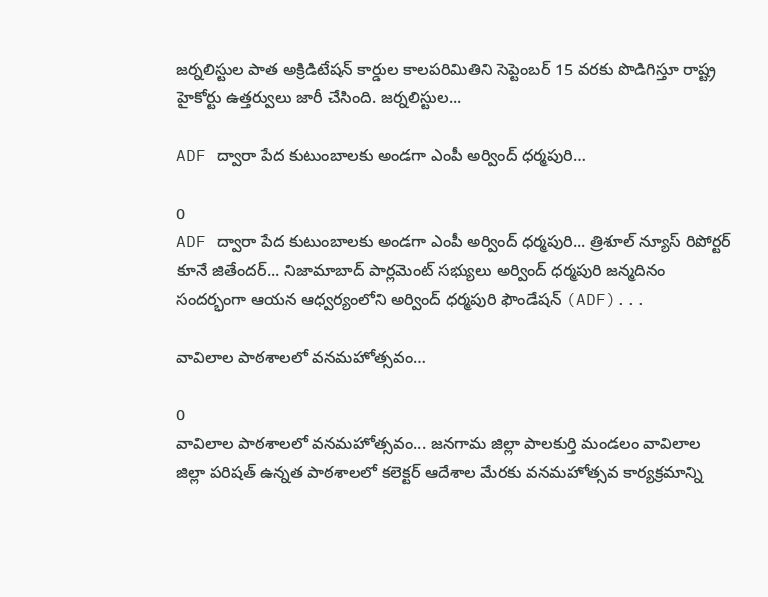జర్నలిస్టుల పాత అక్రిడిటేషన్ కార్డుల కాలపరిమితిని సెప్టెంబర్ 15 వరకు పొడిగిస్తూ రాష్ట్ర హైకోర్టు ఉత్తర్వులు జారీ చేసింది. జర్నలిస్టుల...

ADF ద్వారా పేద కుటుంబాలకు అండగా ఎంపీ అర్వింద్ ధర్మపురి…

0
ADF ద్వారా పేద కుటుంబాలకు అండగా ఎంపీ అర్వింద్ ధర్మపురి... త్రిశూల్ న్యూస్ రిపోర్టర్ కూనే జితేందర్... నిజామాబాద్ పార్లమెంట్ సభ్యులు అర్వింద్ ధర్మపురి జన్మదినం సందర్భంగా ఆయన ఆధ్వర్యంలోని అర్వింద్ ధర్మపురి ఫౌండేషన్ (ADF)...

వావిలాల పాఠశాలలో వనమహోత్సవం…

0
వావిలాల పాఠశాలలో వనమహోత్సవం... జనగామ జిల్లా పాలకుర్తి మండలం వావిలాల జిల్లా పరిషత్ ఉన్నత పాఠశాలలో కలెక్టర్ ఆదేశాల మేరకు వనమహోత్సవ కార్యక్రమాన్ని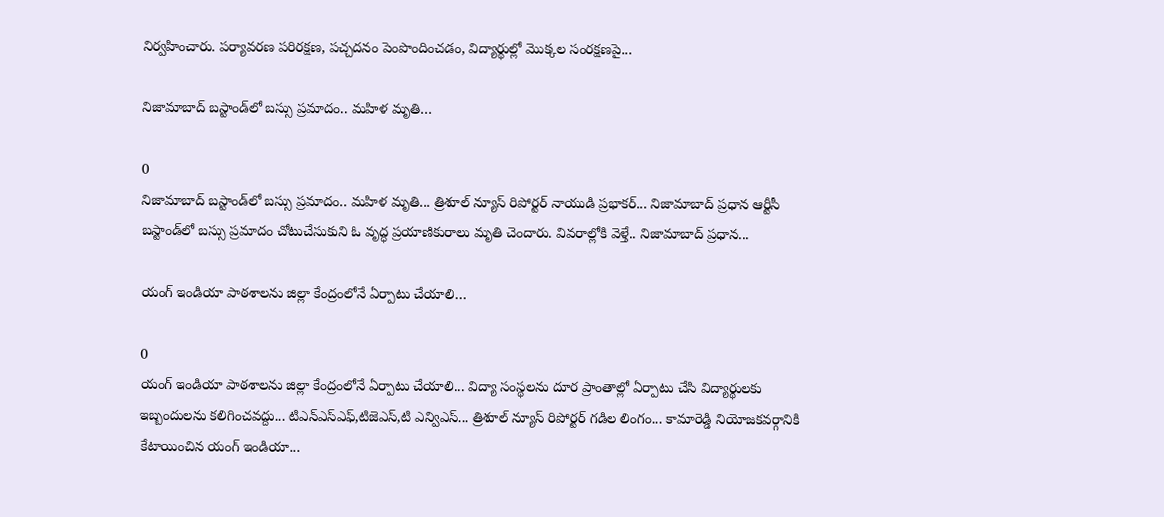నిర్వహించారు. పర్యావరణ పరిరక్షణ, పచ్చదనం పెంపొందించడం, విద్యార్థుల్లో మొక్కల సంరక్షణపై...

నిజామాబాద్ బస్టాండ్‌లో బస్సు ప్రమాదం.. మహిళ మృతి…

0
నిజామాబాద్ బస్టాండ్‌లో బస్సు ప్రమాదం.. మహిళ మృతి... త్రిశూల్ న్యూస్ రిపోర్టర్ నాయుడి ప్రభాకర్... నిజామాబాద్ ప్రధాన ఆర్టీసీ బస్టాండ్‌లో బస్సు ప్రమాదం చోటుచేసుకుని ఓ వృద్ధ ప్రయాణికురాలు మృతి చెందారు. వివరాల్లోకి వెళ్తే.. నిజామాబాద్ ప్రధాన...

యంగ్ ఇండియా పాఠశాలను జిల్లా కేంద్రంలోనే ఏర్పాటు చేయాలి…

0
యంగ్ ఇండియా పాఠశాలను జిల్లా కేంద్రంలోనే ఏర్పాటు చేయాలి... విద్యా సంస్థలను దూర ప్రాంతాల్లో ఏర్పాటు చేసి విద్యార్థులకు ఇబ్బందులను కలిగించవద్దు... టిఎన్ఎస్ఎఫ్,టిజెఎస్,టి ఎన్విఎస్... త్రిశూల్ న్యూస్ రిపోర్టర్ గడిల లింగం... కామారెడ్డి నియోజకవర్గానికి కేటాయించిన యంగ్ ఇండియా...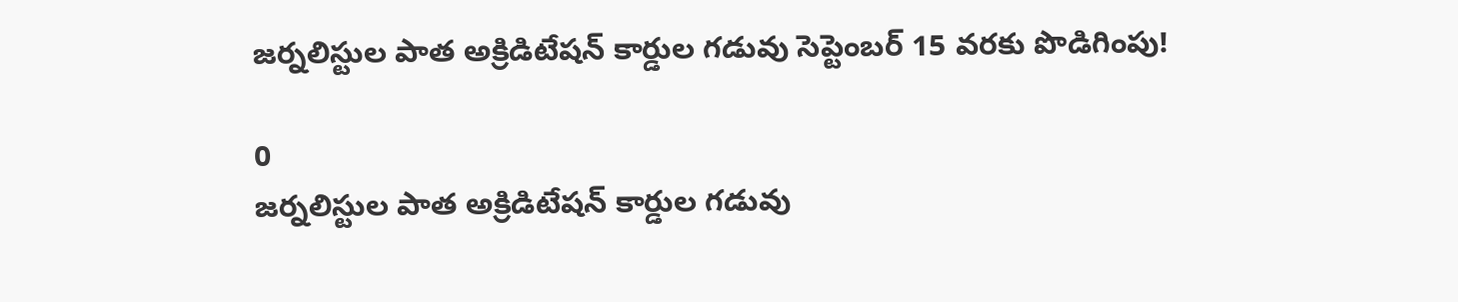జర్నలిస్టుల పాత అక్రిడిటేషన్ కార్డుల గడువు సెప్టెంబర్ 15 వరకు పొడిగింపు!

0
జర్నలిస్టుల పాత అక్రిడిటేషన్ కార్డుల గడువు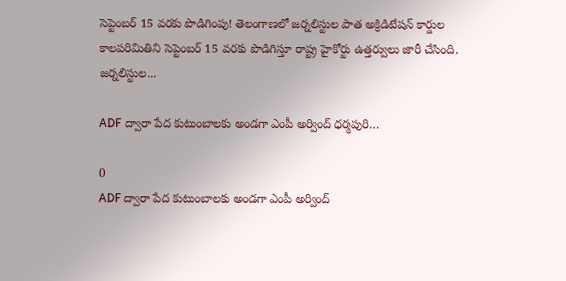సెప్టెంబర్ 15 వరకు పొడిగింపు! తెలంగాణలో జర్నలిస్టుల పాత అక్రిడిటేషన్ కార్డుల కాలపరిమితిని సెప్టెంబర్ 15 వరకు పొడిగిస్తూ రాష్ట్ర హైకోర్టు ఉత్తర్వులు జారీ చేసింది. జర్నలిస్టుల...

ADF ద్వారా పేద కుటుంబాలకు అండగా ఎంపీ అర్వింద్ ధర్మపురి…

0
ADF ద్వారా పేద కుటుంబాలకు అండగా ఎంపీ అర్వింద్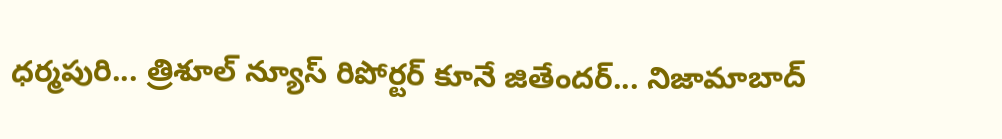ధర్మపురి... త్రిశూల్ న్యూస్ రిపోర్టర్ కూనే జితేందర్... నిజామాబాద్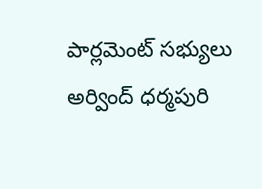పార్లమెంట్ సభ్యులు అర్వింద్ ధర్మపురి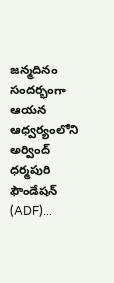జన్మదినం సందర్భంగా ఆయన ఆధ్వర్యంలోని అర్వింద్ ధర్మపురి ఫౌండేషన్ (ADF)...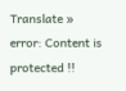Translate »
error: Content is protected !!